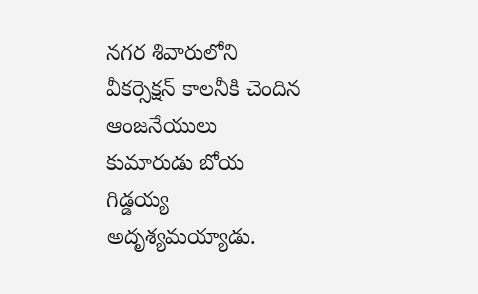నగర శివారులోని వీకర్సెక్షన్ కాలనీకి చెందిన ఆంజనేయులు కుమారుడు బోయ గిడ్డయ్య అదృశ్యమయ్యాడు.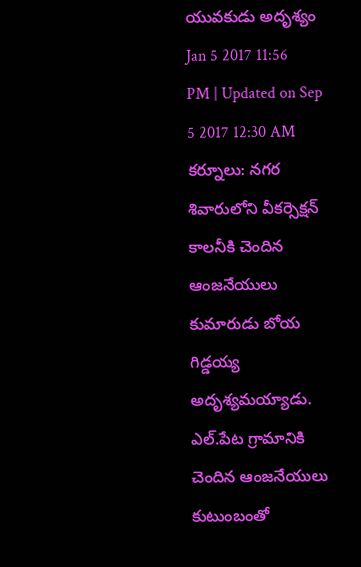యువకుడు అదృశ్యం
Jan 5 2017 11:56 PM | Updated on Sep 5 2017 12:30 AM
కర్నూలు: నగర శివారులోని వీకర్సెక్షన్ కాలనీకి చెందిన ఆంజనేయులు కుమారుడు బోయ గిడ్డయ్య అదృశ్యమయ్యాడు. ఎల్.పేట గ్రామానికి చెందిన ఆంజనేయులు కుటుంబంతో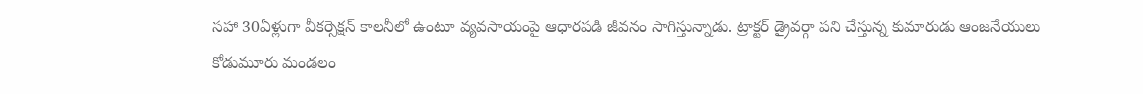సహా 30ఏళ్లుగా వీకర్సెక్షన్ కాలనీలో ఉంటూ వ్యవసాయంపై ఆధారపడి జీవనం సాగిస్తున్నాడు. ట్రాక్టర్ డ్రైవర్గా పని చేస్తున్న కుమారుడు ఆంజనేయులు కోడుమూరు మండలం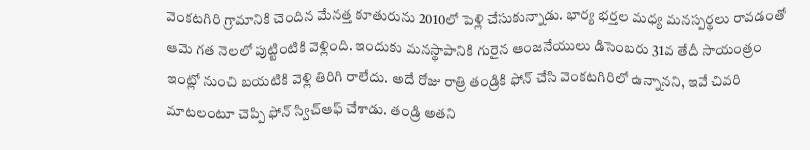వెంకటగిరి గ్రామానికి చెందిన మేనత్త కూతురును 2010లో పెళ్లి చేసుకున్నాడు. భార్య భర్తల మధ్య మనస్పర్థలు రావడంతో ఆమె గత నెలలో పుట్టింటికి వెళ్లింది. ఇందుకు మనస్థాపానికి గురైన ఆంజనేయులు డిసెంబరు 31వ తేదీ సాయంత్రం ఇంట్లో నుంచి బయటికి వెళ్లి తిరిగి రాలేదు. అదే రోజు రాత్రి తండ్రికి ఫోన్ చేసి వెంకటగిరిలో ఉన్నానని, ఇవే చివరి మాటలంటూ చెప్పి ఫోన్ స్విచ్ఆఫ్ చేశాడు. తండ్రి అతని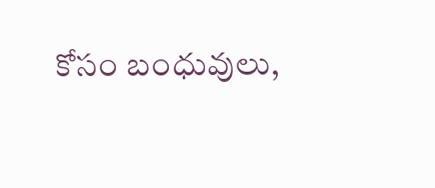కోసం బంధువులు,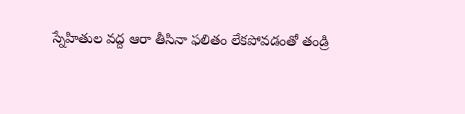స్నేహితుల వద్ద ఆరా తీసినా ఫలితం లేకపోవడంతో తండ్రి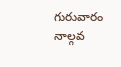గురువారం నాల్గవ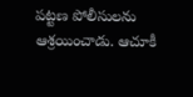పట్టణ పోలీసులను ఆశ్రయించాడు. ఆచూకీ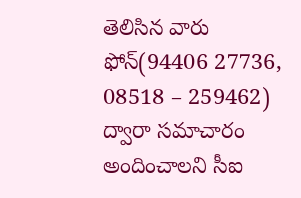తెలిసిన వారు ఫోన్(94406 27736, 08518 – 259462) ద్వారా సమాచారం అందించాలని సీఐ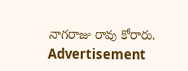నాగరాజు రావు కోరారు.
Advertisement